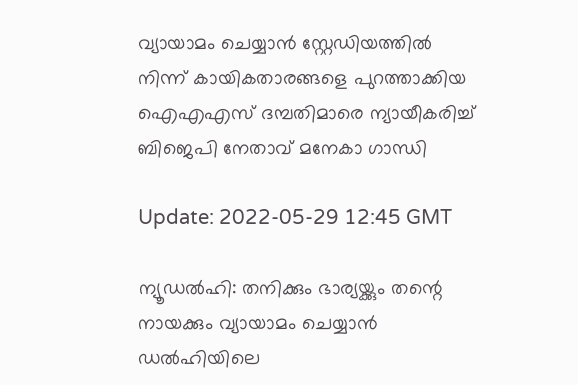വ്യായാമം ചെയ്യാന്‍ സ്റ്റേഡിയത്തില്‍ നിന്ന് കായികതാരങ്ങളെ പുറത്താക്കിയ ഐഎഎസ് ദമ്പതിമാരെ ന്യായീകരിച്ച് ബിജെപി നേതാവ് മനേകാ ഗാന്ധി

Update: 2022-05-29 12:45 GMT

ന്യൂഡല്‍ഹി: തനിക്കും ഭാര്യയ്ക്കും തന്റെ നായക്കും വ്യായാമം ചെയ്യാന്‍ ഡല്‍ഹിയിലെ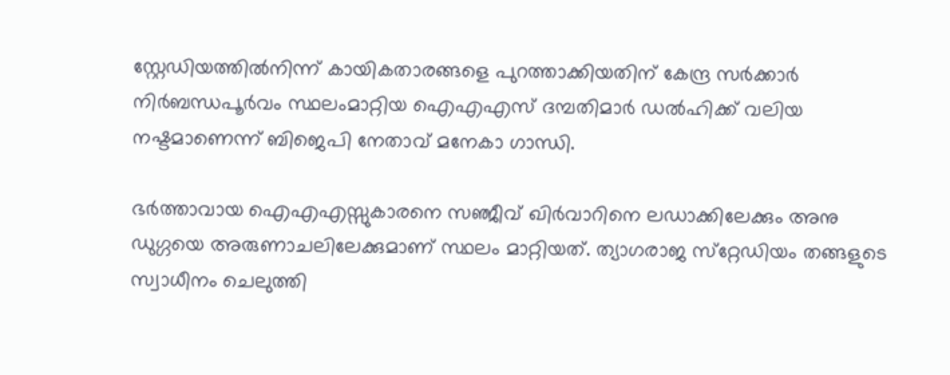സ്റ്റേഡിയത്തില്‍നിന്ന് കായികതാരങ്ങളെ പുറത്താക്കിയതിന് കേന്ദ്ര സര്‍ക്കാര്‍ നിര്‍ബന്ധപൂര്‍വം സ്ഥലംമാറ്റിയ ഐഎഎസ് ദമ്പതിമാര്‍ ഡല്‍ഹിക്ക് വലിയ നഷ്ടമാണെന്ന് ബിജെപി നേതാവ് മനേകാ ഗാന്ധി.

ഭര്‍ത്താവായ ഐഎഎസ്സുകാരനെ സഞ്ജീവ് ഖിര്‍വാറിനെ ലഡാക്കിലേക്കും അനു ഡുഗ്ഗയെ അരുണാചലിലേക്കുമാണ് സ്ഥലം മാറ്റിയത്. ത്യാഗരാജ സ്‌റ്റേഡിയം തങ്ങളുടെ സ്വാധീനം ചെലുത്തി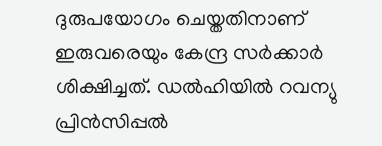ദുരുപയോഗം ചെയ്തതിനാണ് ഇരുവരെയും കേന്ദ്ര സര്‍ക്കാര്‍ ശിക്ഷിച്ചത്. ഡല്‍ഹിയില്‍ റവന്യു പ്രിന്‍സിപ്പല്‍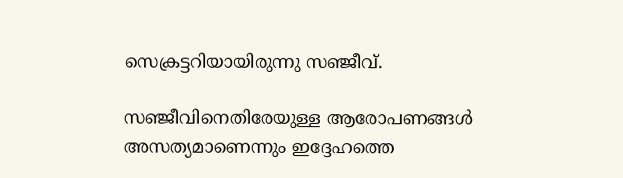സെക്രട്ടറിയായിരുന്നു സഞ്ജീവ്.

സഞ്ജീവിനെതിരേയുള്ള ആരോപണങ്ങള്‍ അസത്യമാണെന്നും ഇദ്ദേഹത്തെ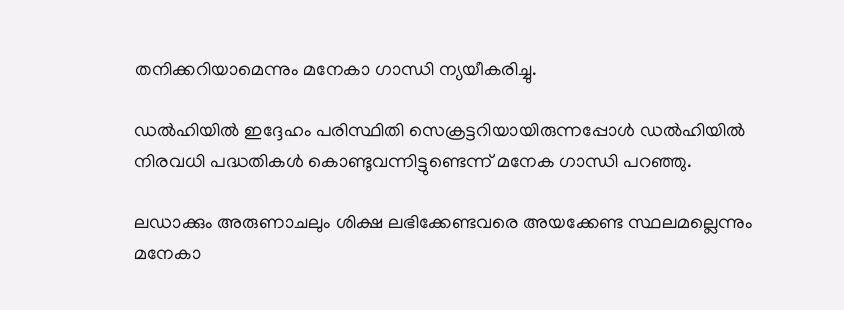തനിക്കറിയാമെന്നും മനേകാ ഗാന്ധി ന്യയീകരിച്ചു.

ഡല്‍ഹിയില്‍ ഇദ്ദേഹം പരിസ്ഥിതി സെക്രട്ടറിയായിരുന്നപ്പോള്‍ ഡല്‍ഹിയില്‍ നിരവധി പദ്ധതികള്‍ കൊണ്ടുവന്നിട്ടുണ്ടെന്ന് മനേക ഗാന്ധി പറഞ്ഞു.

ലഡാക്കും അരുണാചലും ശിക്ഷ ലഭിക്കേണ്ടവരെ അയക്കേണ്ട സ്ഥലമല്ലെന്നും മനേകാ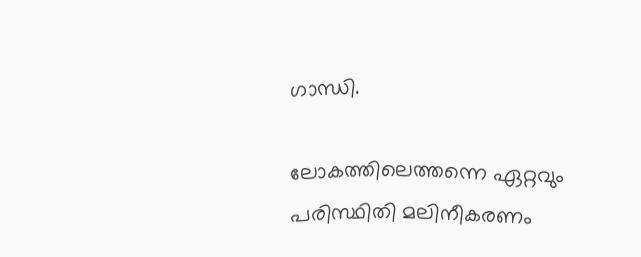ഗാന്ധി.

ലോകത്തിലെത്തന്നെ ഏറ്റവും പരിസ്ഥിതി മലിനീകരണം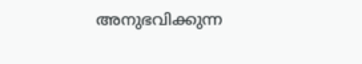അനുഭവിക്കുന്ന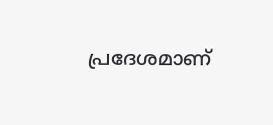പ്രദേശമാണ്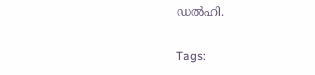ഡല്‍ഹി.

Tags: